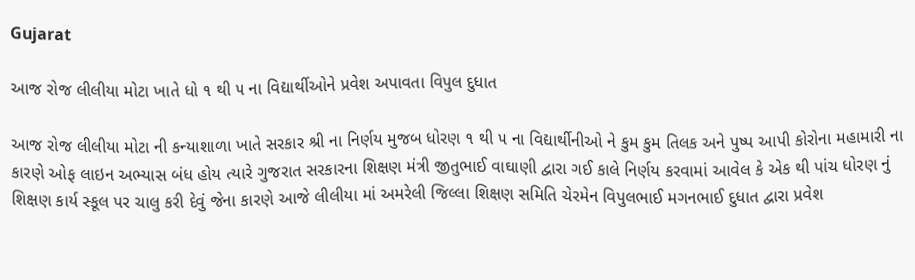Gujarat

આજ રોજ લીલીયા મોટા ખાતે ધો ૧ થી ૫ ના વિદ્યાર્થીઓને પ્રવેશ અપાવતા વિપુલ દુધાત

આજ રોજ લીલીયા મોટા ની કન્યાશાળા ખાતે સરકાર શ્રી ના નિર્ણય મુજબ ધોરણ ૧ થી ૫ ના વિદ્યાર્થીનીઓ ને કુમ કુમ તિલક અને પુષ્પ આપી કોરોના મહામારી ના કારણે ઓફ લાઇન અભ્યાસ બંધ હોય ત્યારે ગુજરાત સરકારના શિક્ષણ મંત્રી જીતુભાઈ વાઘાણી દ્વારા ગઈ કાલે નિર્ણય કરવામાં આવેલ કે એક થી પાંચ ધોરણ નું શિક્ષણ કાર્ય સ્કૂલ પર ચાલુ કરી દેવું જેના કારણે આજે લીલીયા માં અમરેલી જિલ્લા શિક્ષણ સમિતિ ચેરમેન વિપુલભાઈ મગનભાઈ દુધાત દ્વારા પ્રવેશ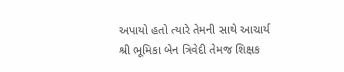અપાયો હતો ત્યારે તેમની સાથે આચાર્ય શ્રી ભૂમિકા બેન ત્રિવેદી તેમજ શિક્ષક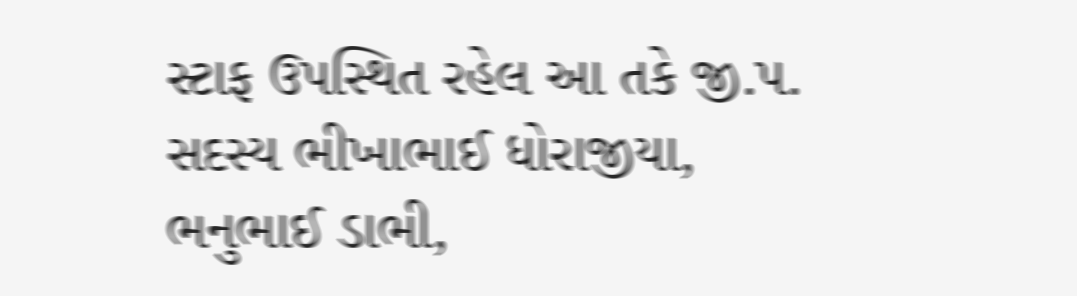સ્ટાફ ઉપસ્થિત રહેલ આ તકે જી.પ. સદસ્ય ભીખાભાઈ ધોરાજીયા, ભનુભાઈ ડાભી,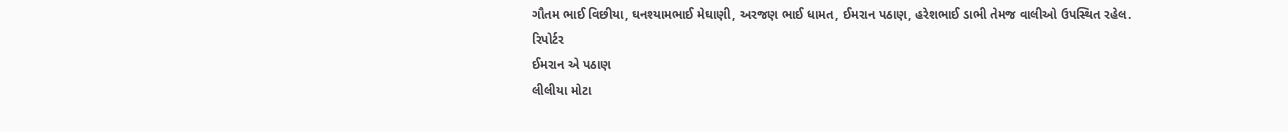ગૌતમ ભાઈ વિછીયા, ઘનશ્યામભાઈ મેઘાણી, અરજણ ભાઈ ધામત, ઈમરાન પઠાણ, હરેશભાઈ ડાભી તેમજ વાલીઓ ઉપસ્થિત રહેલ.
રિપોર્ટર
ઈમરાન એ પઠાણ
લીલીયા મોટા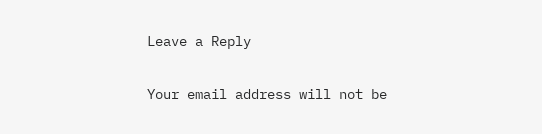Leave a Reply

Your email address will not be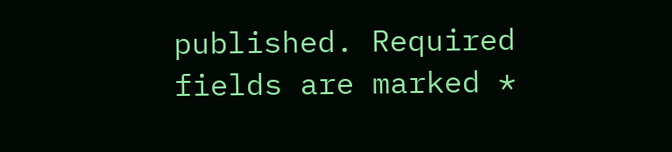published. Required fields are marked *